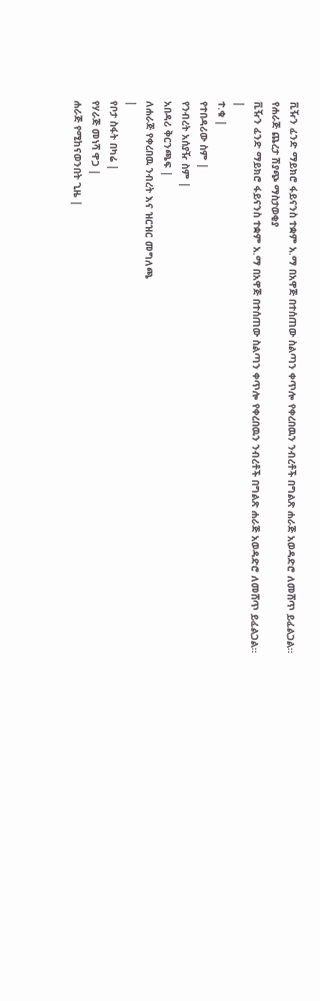ቪዥን ፈንድ ማይክሮ ፋይናንስ ተቋም አ.ማ በአዋጅ በተሰጠው ስልጣን ቀጥሎ የቀረበዉን ንብረቶች በግልጽ ሐራጅ አወዳድሮ ለመሸጥ ይፈልጋል።
የሐራጅ ጨረታ ሽያጭ ማስታወቂያ
ቪዥን ፈንድ ማይክሮ ፋይናንስ ተቋም አ.ማ በአዋጅ በተሰጠው ስልጣን ቀጥሎ የቀረበዉን ንብረቶች በግልጽ ሐራጅ አወዳድሮ ለመሸጥ ይፈልጋል።
|
ተ.ቁ |
የተበዳሪው ስም |
የንብረት አሰያዥ ስም |
አበዳሪ ቅርንጫፍ |
ለሐራጅ የቀረበዉ ንብረት እና ዝርዝር መግለጫ
|
የቦታ ስፋት በካሬ |
የሃራጅ መነሻ ዋጋ |
ሐራጅ የሚከናወንበት ጊዜ |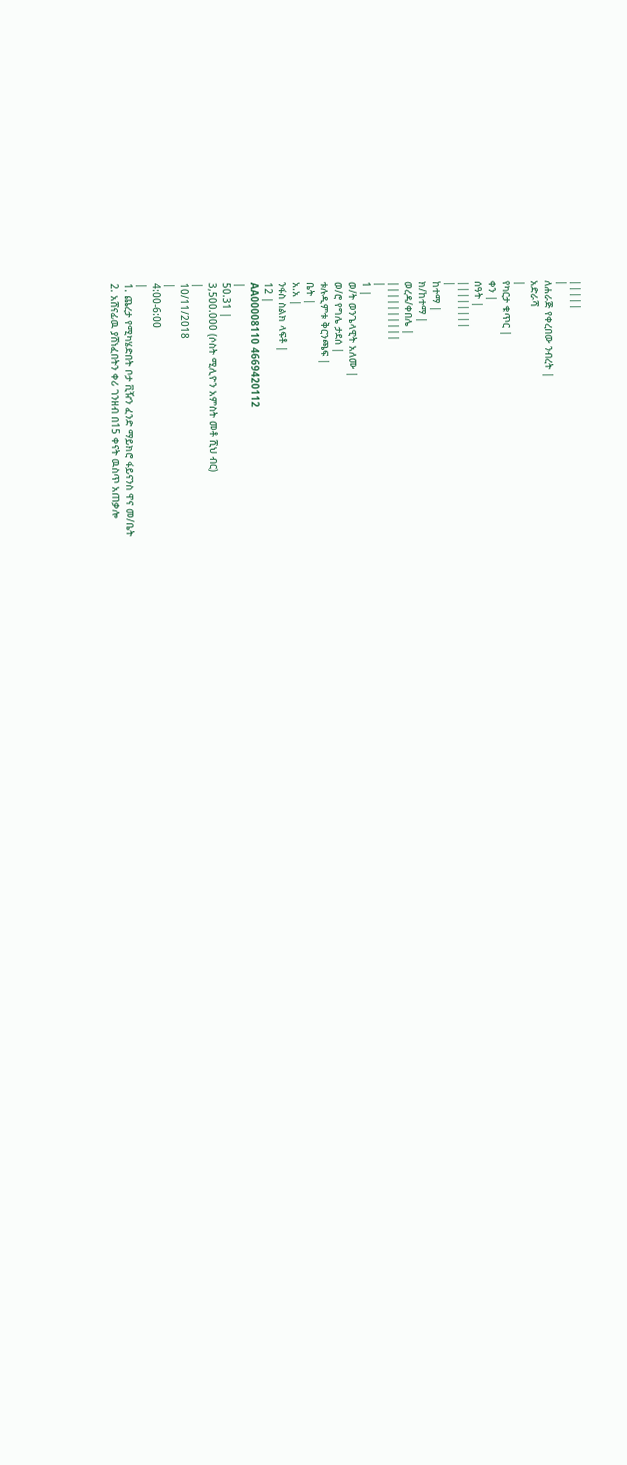|||||
|
ለሐራጅ የቀረበው ንብረት |
አድራሻ
|
የካርታ ቁጥር |
ቀን |
ሰዓት |
||||||||
|
ከተማ |
ክ/ከተማ |
ወረዳ/ቀበሌ |
||||||||||
|
1 |
ወ/ት ወንጌላዊት አለሙ |
ወ/ሮ የግሌ ታደሰ |
ቱሉዲምቱ ቅርንጫፍ |
ቤት |
አ.አ |
ንፋስ ስልክ ላፍቶ |
12 |
AA00008110 4669420112
|
50.31 |
3,500.000 (ሶስት ሚሊዮን አምስት መቶ ሺህ ብር)
|
10/11/2018
|
4:00-6:00
|
1. ጨረታ የሚካሄድበት ቦታ ቪዥን ፈንድ ማይክሮ ፋይናንስ ዋና መ/ቤት
2. አሸናፊዉ ያሸነፈበትን ቀሪ ገንዘብ በ15 ቀናት ዉስጥ አጠቃሎ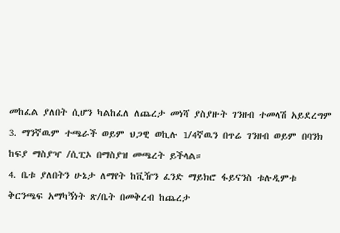መከፈል ያለበት ሲሆን ካልከፈለ ለጨረታ መነሻ ያስያዙት ገንዘብ ተመላሽ አይደረግም
3. ማንኛዉም ተጫራች ወይም ህጋዊ ወኪሉ 1/4ኛዉን በጥሬ ገንዘብ ወይም በባንክ ከፍያ ማስያዣ /ሲፒኦ በማስያዝ መጫረት ይችላል።
4. ቤቱ ያለበትን ሁኔታ ለማየት ከቪዥን ፈንድ ማይክሮ ፋይናንስ ቱሉዲምቱ ቅርንጫፍ አማካኝነት ጽ/ቤት በመቅረብ ከጨረታ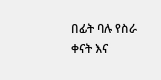በፊት ባሉ የስራ ቀናት እና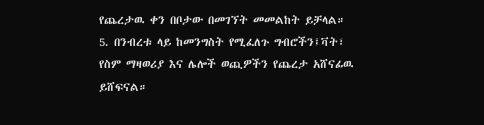የጨረታዉ ቀን በቦታው በመገኘት መመልከት ይቻላል።
5. በንብረቱ ላይ ከመንግስት የሚፈለጉ ግብሮችን፤ቫት፣ የስም ማዛወሪያ እና ሌሎች ወጪዎችን የጨረታ አሸናፊዉ ይሸፍናል።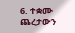6. ተቋሙ ጨረታውን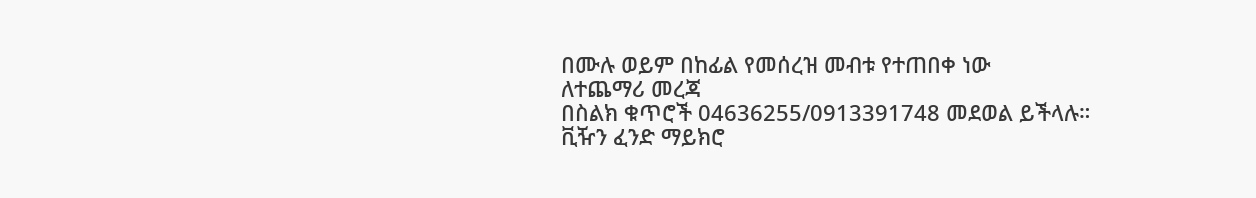በሙሉ ወይም በከፊል የመሰረዝ መብቱ የተጠበቀ ነው
ለተጨማሪ መረጃ
በስልክ ቁጥሮች 04636255/0913391748 መደወል ይችላሉ።
ቪዥን ፈንድ ማይክሮ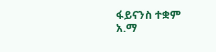ፋይናንስ ተቋም አ.ማ